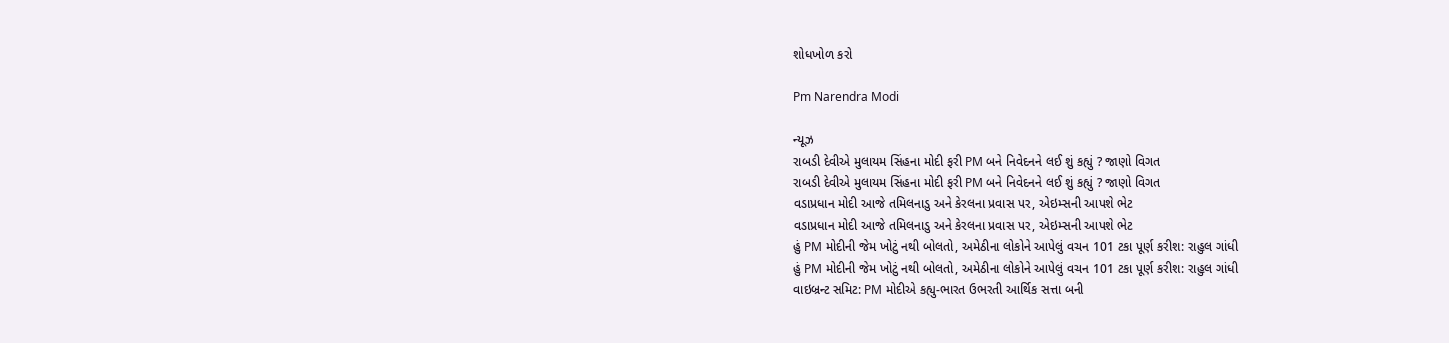શોધખોળ કરો

Pm Narendra Modi

ન્યૂઝ
રાબડી દેવીએ મુલાયમ સિંહના મોદી ફરી PM બને નિવેદનને લઈ શું કહ્યું ? જાણો વિગત
રાબડી દેવીએ મુલાયમ સિંહના મોદી ફરી PM બને નિવેદનને લઈ શું કહ્યું ? જાણો વિગત
વડાપ્રધાન મોદી આજે તમિલનાડુ અને કેરલના પ્રવાસ પર, એઇમ્સની આપશે ભેટ
વડાપ્રધાન મોદી આજે તમિલનાડુ અને કેરલના પ્રવાસ પર, એઇમ્સની આપશે ભેટ
હું PM મોદીની જેમ ખોટું નથી બોલતો, અમેઠીના લોકોને આપેલું વચન 101 ટકા પૂર્ણ કરીશ: રાહુલ ગાંધી
હું PM મોદીની જેમ ખોટું નથી બોલતો, અમેઠીના લોકોને આપેલું વચન 101 ટકા પૂર્ણ કરીશ: રાહુલ ગાંધી
વાઇબ્રન્ટ સમિટ: PM મોદીએ કહ્યુ-ભારત ઉભરતી આર્થિક સત્તા બની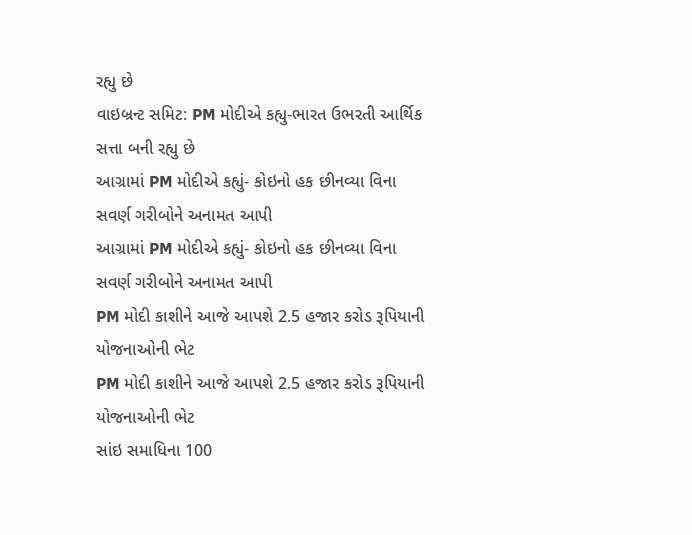રહ્યુ છે
વાઇબ્રન્ટ સમિટ: PM મોદીએ કહ્યુ-ભારત ઉભરતી આર્થિક સત્તા બની રહ્યુ છે
આગ્રામાં PM મોદીએ કહ્યું- કોઇનો હક છીનવ્યા વિના સવર્ણ ગરીબોને અનામત આપી
આગ્રામાં PM મોદીએ કહ્યું- કોઇનો હક છીનવ્યા વિના સવર્ણ ગરીબોને અનામત આપી
PM મોદી કાશીને આજે આપશે 2.5 હજાર કરોડ રૂપિયાની યોજનાઓની ભેટ
PM મોદી કાશીને આજે આપશે 2.5 હજાર કરોડ રૂપિયાની યોજનાઓની ભેટ
સાંઇ સમાધિના 100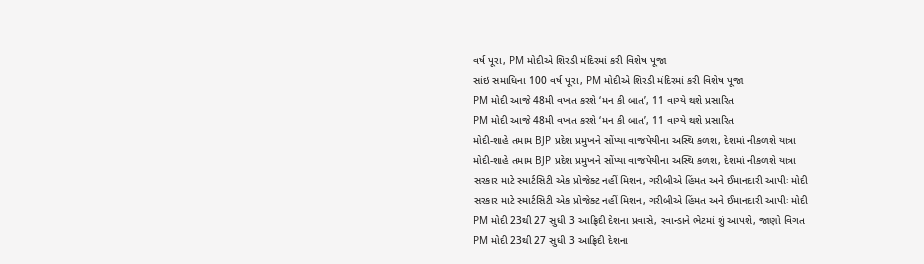વર્ષ પૂરા, PM મોદીએ શિરડી મંદિરમાં કરી વિશેષ પૂજા
સાંઇ સમાધિના 100 વર્ષ પૂરા, PM મોદીએ શિરડી મંદિરમાં કરી વિશેષ પૂજા
PM મોદી આજે 48મી વખત કરશે ‘મન કી બાત’, 11 વાગ્યે થશે પ્રસારિત
PM મોદી આજે 48મી વખત કરશે ‘મન કી બાત’, 11 વાગ્યે થશે પ્રસારિત
મોદી-શાહે તમામ BJP પ્રદેશ પ્રમુખને સોંપ્યા વાજપેયીના અસ્થિ કળશ, દેશમાં નીકળશે યાત્રા
મોદી-શાહે તમામ BJP પ્રદેશ પ્રમુખને સોંપ્યા વાજપેયીના અસ્થિ કળશ, દેશમાં નીકળશે યાત્રા
સરકાર માટે સ્માર્ટસિટી એક પ્રોજેક્ટ નહીં મિશન, ગરીબીએ હિંમત અને ઈમાનદારી આપીઃ મોદી
સરકાર માટે સ્માર્ટસિટી એક પ્રોજેક્ટ નહીં મિશન, ગરીબીએ હિંમત અને ઈમાનદારી આપીઃ મોદી
PM મોદી 23થી 27 સુધી 3 આફ્રિદી દેશના પ્રવાસે, રવાન્ડાને ભેટમાં શું આપશે, જાણો વિગત
PM મોદી 23થી 27 સુધી 3 આફ્રિદી દેશના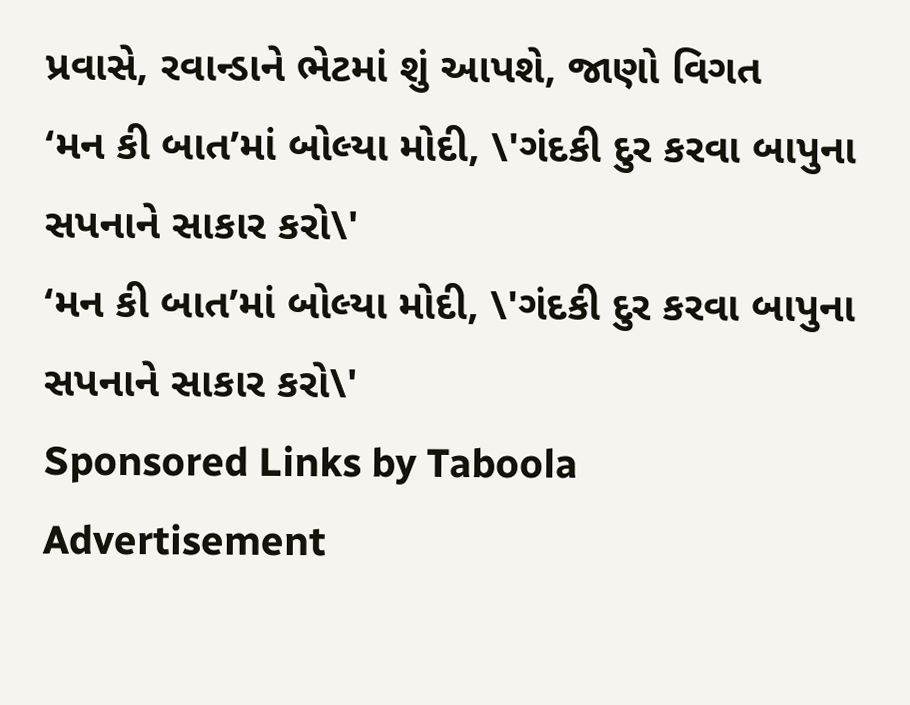પ્રવાસે, રવાન્ડાને ભેટમાં શું આપશે, જાણો વિગત
‘મન કી બાત’માં બોલ્યા મોદી, \'ગંદકી દુર કરવા બાપુના સપનાને સાકાર કરો\'
‘મન કી બાત’માં બોલ્યા મોદી, \'ગંદકી દુર કરવા બાપુના સપનાને સાકાર કરો\'
Sponsored Links by Taboola
Advertisement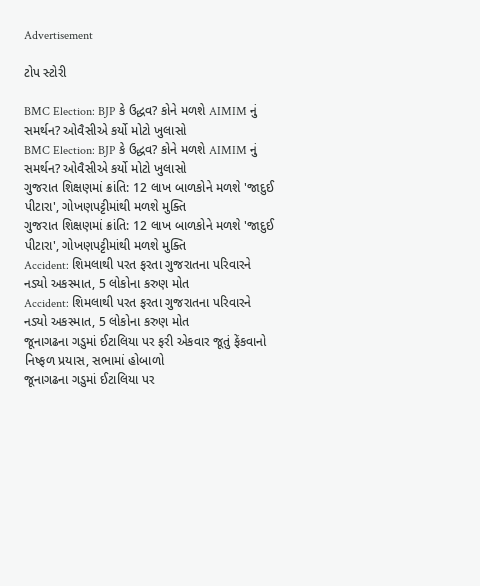Advertisement

ટોપ સ્ટોરી

BMC Election: BJP કે ઉદ્ધવ? કોને મળશે AIMIM નું સમર્થન? ઓવૈસીએ કર્યો મોટો ખુલાસો
BMC Election: BJP કે ઉદ્ધવ? કોને મળશે AIMIM નું સમર્થન? ઓવૈસીએ કર્યો મોટો ખુલાસો
ગુજરાત શિક્ષણમાં ક્રાંતિ: 12 લાખ બાળકોને મળશે 'જાદુઈ પીટારા', ગોખણપટ્ટીમાંથી મળશે મુક્તિ
ગુજરાત શિક્ષણમાં ક્રાંતિ: 12 લાખ બાળકોને મળશે 'જાદુઈ પીટારા', ગોખણપટ્ટીમાંથી મળશે મુક્તિ
Accident: શિમલાથી પરત ફરતા ગુજરાતના પરિવારને નડ્યો અકસ્માત, 5 લોકોના કરુણ મોત
Accident: શિમલાથી પરત ફરતા ગુજરાતના પરિવારને નડ્યો અકસ્માત, 5 લોકોના કરુણ મોત
જૂનાગઢના ગડુમાં ઈટાલિયા પર ફરી એકવાર જૂતું ફેંકવાનો નિષ્ફળ પ્રયાસ, સભામાં હોબાળો
જૂનાગઢના ગડુમાં ઈટાલિયા પર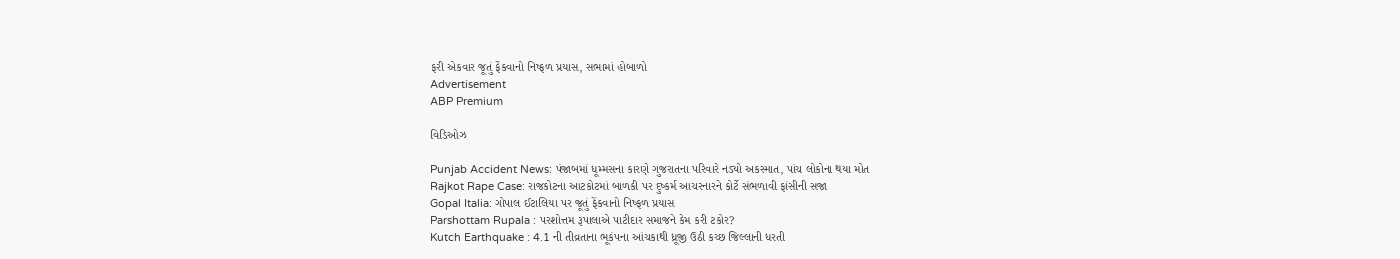ફરી એકવાર જૂતું ફેંકવાનો નિષ્ફળ પ્રયાસ, સભામાં હોબાળો
Advertisement
ABP Premium

વિડિઓઝ

Punjab Accident News: પંજાબમાં ધૂમ્મસના કારણે ગુજરાતના પરિવારે નડ્યો અકસ્માત, પાંચ લોકોના થયા મોત
Rajkot Rape Case: રાજકોટના આટકોટમાં બાળકી પર દુષ્કર્મ આચરનારને કોર્ટે સંભળાવી ફાંસીની સજા
Gopal Italia: ગોપાલ ઈટાલિયા પર જૂતું ફેંકવાનો નિષ્ફળ પ્રયાસ
Parshottam Rupala : પરશોત્તમ રૂપાલાએ પાટીદાર સમાજને કેમ કરી ટકોર?
Kutch Earthquake : 4.1 ની તીવ્રતાના ભૂકંપના આંચકાથી ધ્રૂજી ઉઠી કચ્છ જિલ્લાની ધરતી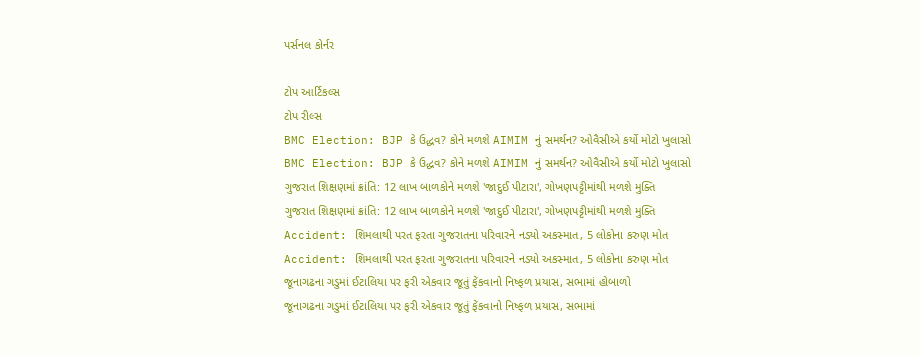પર્સનલ કોર્નર

ટોપ આર્ટિકલ્સ
ટોપ રીલ્સ
BMC Election: BJP કે ઉદ્ધવ? કોને મળશે AIMIM નું સમર્થન? ઓવૈસીએ કર્યો મોટો ખુલાસો
BMC Election: BJP કે ઉદ્ધવ? કોને મળશે AIMIM નું સમર્થન? ઓવૈસીએ કર્યો મોટો ખુલાસો
ગુજરાત શિક્ષણમાં ક્રાંતિ: 12 લાખ બાળકોને મળશે 'જાદુઈ પીટારા', ગોખણપટ્ટીમાંથી મળશે મુક્તિ
ગુજરાત શિક્ષણમાં ક્રાંતિ: 12 લાખ બાળકોને મળશે 'જાદુઈ પીટારા', ગોખણપટ્ટીમાંથી મળશે મુક્તિ
Accident: શિમલાથી પરત ફરતા ગુજરાતના પરિવારને નડ્યો અકસ્માત, 5 લોકોના કરુણ મોત
Accident: શિમલાથી પરત ફરતા ગુજરાતના પરિવારને નડ્યો અકસ્માત, 5 લોકોના કરુણ મોત
જૂનાગઢના ગડુમાં ઈટાલિયા પર ફરી એકવાર જૂતું ફેંકવાનો નિષ્ફળ પ્રયાસ, સભામાં હોબાળો
જૂનાગઢના ગડુમાં ઈટાલિયા પર ફરી એકવાર જૂતું ફેંકવાનો નિષ્ફળ પ્રયાસ, સભામાં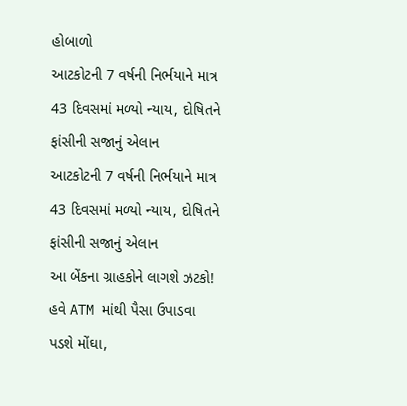હોબાળો
આટકોટની 7 વર્ષની નિર્ભયાને માત્ર 43 દિવસમાં મળ્યો ન્યાય, દોષિતને ફાંસીની સજાનું એલાન
આટકોટની 7 વર્ષની નિર્ભયાને માત્ર 43 દિવસમાં મળ્યો ન્યાય, દોષિતને ફાંસીની સજાનું એલાન
આ બેંકના ગ્રાહકોને લાગશે ઝટકો! હવે ATM માંથી પૈસા ઉપાડવા પડશે મોંઘા,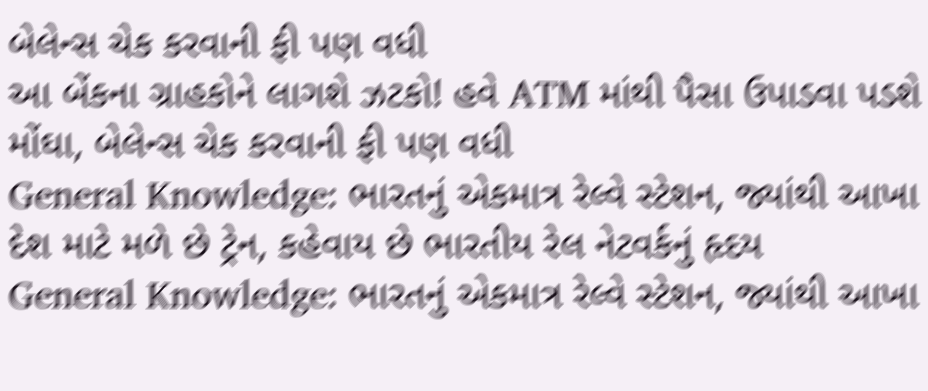બેલેન્સ ચેક કરવાની ફી પણ વધી
આ બેંકના ગ્રાહકોને લાગશે ઝટકો! હવે ATM માંથી પૈસા ઉપાડવા પડશે મોંઘા, બેલેન્સ ચેક કરવાની ફી પણ વધી
General Knowledge: ભારતનું એકમાત્ર રેલ્વે સ્ટેશન, જ્યાંથી આખા દેશ માટે મળે છે ટ્રેન, કહેવાય છે ભારતીય રેલ નેટવર્કનું હૃદય
General Knowledge: ભારતનું એકમાત્ર રેલ્વે સ્ટેશન, જ્યાંથી આખા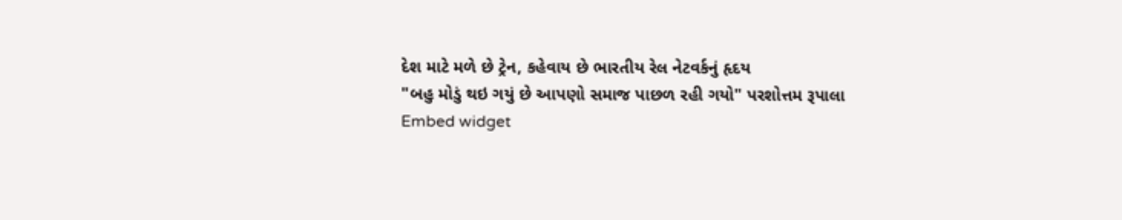દેશ માટે મળે છે ટ્રેન, કહેવાય છે ભારતીય રેલ નેટવર્કનું હૃદય
"બહુ મોડું થઇ ગયું છે આપણો સમાજ પાછળ રહી ગયો" પરશોત્તમ રૂપાલા
Embed widget